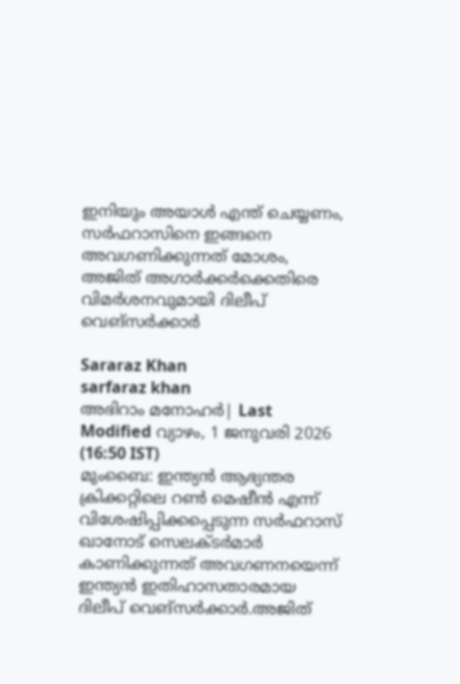ഇനിയും അയാൾ എന്ത് ചെയ്യണം, സർഫറാസിനെ ഇങ്ങനെ അവഗണിക്കുന്നത് മോശം, അജിത് അഗാർക്കർക്കെതിരെ വിമർശനവുമായി ദിലീപ് വെങ്സർക്കാർ

Sararaz Khan
sarfaraz khan
അഭിറാം മനോഹർ| Last Modified വ്യാഴം, 1 ജനുവരി 2026 (16:50 IST)
മുംബൈ: ഇന്ത്യന്‍ ആഭ്യന്തര ക്രിക്കറ്റിലെ റണ്‍ മെഷീന്‍ എന്ന് വിശേഷിപ്പിക്കപ്പെടുന്ന സര്‍ഫറാസ് ഖാനോട് സെലക്ടര്‍മാര്‍ കാണിക്കുന്നത് അവഗണനയെന്ന്
ഇന്ത്യന്‍ ഇതിഹാസതാരമായ
ദിലീപ് വെങ്‌സര്‍ക്കാര്‍.അജിത്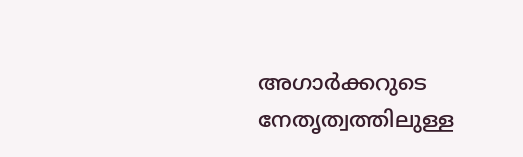അഗാര്‍ക്കറുടെ നേതൃത്വത്തിലുള്ള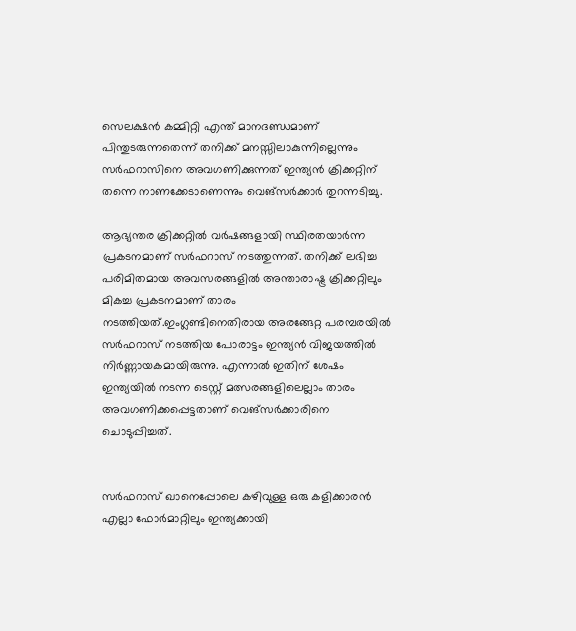സെലക്ഷന്‍ കമ്മിറ്റി എന്ത് മാനദണ്ഡമാണ് പിന്തുടരുന്നതെന്ന് തനിക്ക് മനസ്സിലാകുന്നില്ലെന്നും സര്‍ഫറാസിനെ അവഗണിക്കുന്നത് ഇന്ത്യന്‍ ക്രിക്കറ്റിന് തന്നെ നാണക്കേടാണെന്നും വെങ്‌സര്‍ക്കാര്‍ തുറന്നടിച്ചു.

ആഭ്യന്തര ക്രിക്കറ്റില്‍ വര്‍ഷങ്ങളായി സ്ഥിരതയാര്‍ന്ന പ്രകടനമാണ് സര്‍ഫറാസ് നടത്തുന്നത്. തനിക്ക് ലഭിച്ച പരിമിതമായ അവസരങ്ങളില്‍ അന്താരാഷ്ട്ര ക്രിക്കറ്റിലും മികച്ച പ്രകടനമാണ് താരം നടത്തിയത്.ഇംഗ്ലണ്ടിനെതിരായ അരങ്ങേറ്റ പരമ്പരയില്‍ സര്‍ഫറാസ് നടത്തിയ പോരാട്ടം ഇന്ത്യന്‍ വിജയത്തില്‍ നിര്‍ണ്ണായകമായിരുന്നു. എന്നാല്‍ ഇതിന് ശേഷം ഇന്ത്യയില്‍ നടന്ന ടെസ്റ്റ് മത്സരങ്ങളിലെല്ലാം താരം അവഗണിക്കപ്പെട്ടതാണ് വെങ്‌സര്‍ക്കാരിനെ ചൊടുപ്പിച്ചത്.


സര്‍ഫറാസ് ഖാനെപ്പോലെ കഴിവുള്ള ഒരു കളിക്കാരന്‍ എല്ലാ ഫോര്‍മാറ്റിലും ഇന്ത്യക്കായി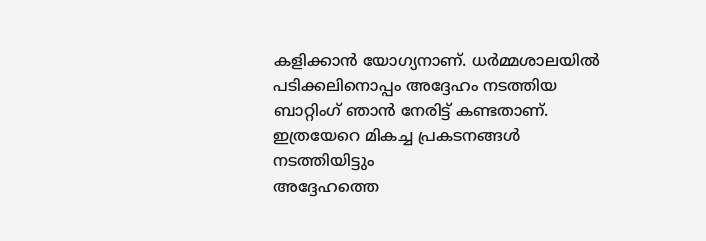കളിക്കാന്‍ യോഗ്യനാണ്. ധര്‍മ്മശാലയില്‍ പടിക്കലിനൊപ്പം അദ്ദേഹം നടത്തിയ ബാറ്റിംഗ് ഞാന്‍ നേരിട്ട് കണ്ടതാണ്. ഇത്രയേറെ മികച്ച പ്രകടനങ്ങള്‍ നടത്തിയിട്ടും
അദ്ദേഹത്തെ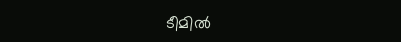ടീമില്‍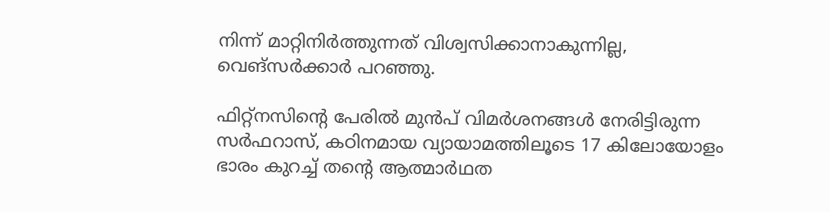നിന്ന് മാറ്റിനിര്‍ത്തുന്നത് വിശ്വസിക്കാനാകുന്നില്ല, വെങ്‌സര്‍ക്കാര്‍ പറഞ്ഞു.

ഫിറ്റ്നസിന്റെ പേരില്‍ മുന്‍പ് വിമര്‍ശനങ്ങള്‍ നേരിട്ടിരുന്ന സര്‍ഫറാസ്, കഠിനമായ വ്യായാമത്തിലൂടെ 17 കിലോയോളം ഭാരം കുറച്ച് തന്റെ ആത്മാര്‍ഥത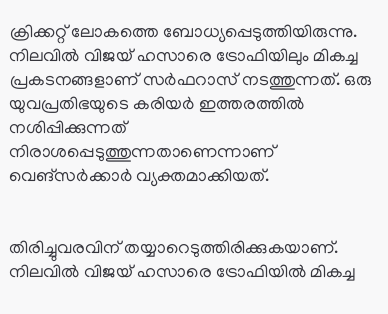ക്രിക്കറ്റ് ലോകത്തെ ബോധ്യപ്പെടുത്തിയിരുന്നു. നിലവില്‍ വിജയ് ഹസാരെ ട്രോഫിയിലും മികച്ച പ്രകടനങ്ങളാണ് സര്‍ഫറാസ് നടത്തുന്നത്. ഒരു യുവപ്രതിഭയുടെ കരിയര്‍ ഇത്തരത്തില്‍ നശിപ്പിക്കുന്നത് നിരാശപ്പെടുത്തുന്നതാണെന്നാണ് വെങ്‌സര്‍ക്കാര്‍ വ്യക്തമാക്കിയത്.


തിരിച്ചുവരവിന് തയ്യാറെടുത്തിരിക്കുകയാണ്. നിലവില്‍ വിജയ് ഹസാരെ ട്രോഫിയില്‍ മികച്ച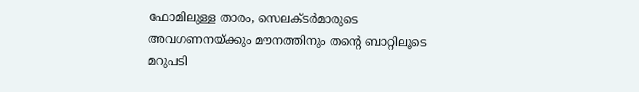ഫോമിലുള്ള താരം, സെലക്ടര്‍മാരുടെ അവഗണനയ്ക്കും മൗനത്തിനും തന്റെ ബാറ്റിലൂടെ മറുപടി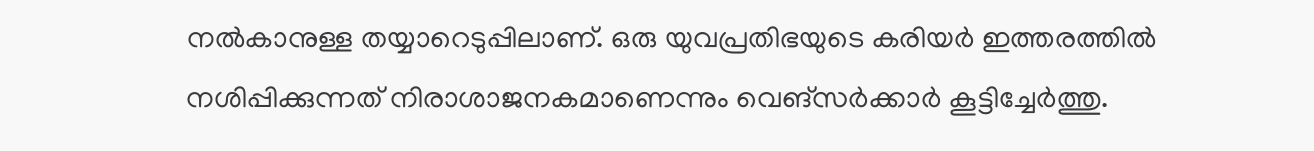നല്‍കാനുള്ള തയ്യാറെടുപ്പിലാണ്. ഒരു യുവപ്രതിഭയുടെ കരിയര്‍ ഇത്തരത്തില്‍ നശിപ്പിക്കുന്നത് നിരാശാജനകമാണെന്നും വെങ്‌സര്‍ക്കാര്‍ കൂട്ടിച്ചേര്‍ത്തു.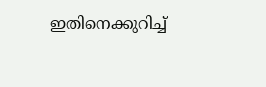ഇതിനെക്കുറിച്ച്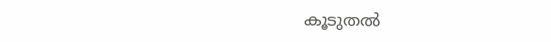കൂടുതല്‍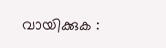വായിക്കുക :